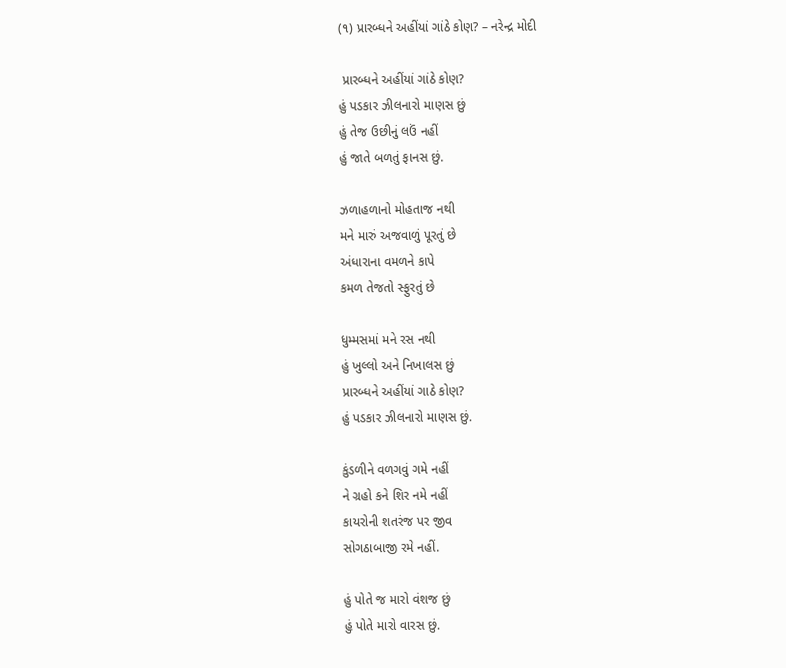(૧) પ્રારબ્ધને અહીંયાં ગાંઠે કોણ? – નરેન્દ્ર મોદી

 પ્રારબ્ધને અહીંયાં ગાંઠે કોણ?
હું પડકાર ઝીલનારો માણસ છું
હું તેજ ઉછીનું લઉં નહીં
હું જાતે બળતું ફાનસ છું.

ઝળાહળાનો મોહતાજ નથી
મને મારું અજવાળું પૂરતું છે
અંધારાના વમળને કાપે
કમળ તેજતો સ્ફુરતું છે

ધુમ્મસમાં મને રસ નથી
હું ખુલ્લો અને નિખાલસ છું
પ્રારબ્ધને અહીંયાં ગાઠે કોણ?
હું પડકાર ઝીલનારો માણસ છું.

કુંડળીને વળગવું ગમે નહીં
ને ગ્રહો કને શિર નમે નહીં
કાયરોની શતરંજ પર જીવ
સોગઠાબાજી રમે નહીં.

હું પોતે જ મારો વંશજ છું
હું પોતે મારો વારસ છું.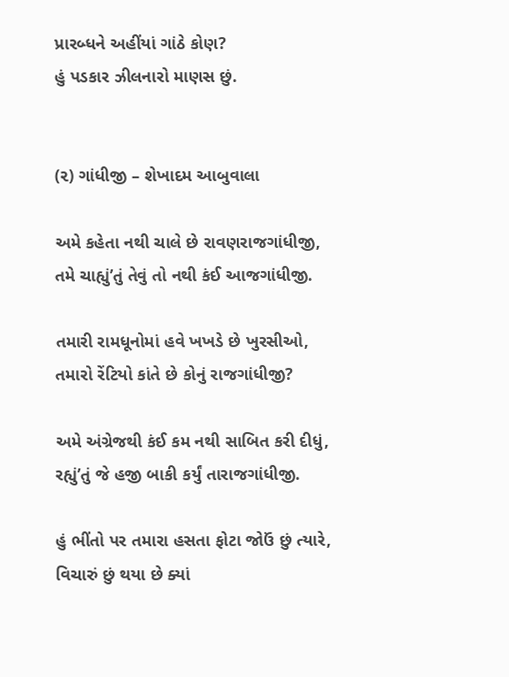પ્રારબ્ધને અહીંયાં ગાંઠે કોણ?
હું પડકાર ઝીલનારો માણસ છું.


(૨) ગાંધીજી – શેખાદમ આબુવાલા

અમે કહેતા નથી ચાલે છે રાવણરાજગાંધીજી,
તમે ચાહ્યું’તું તેવું તો નથી કંઈ આજગાંધીજી.

તમારી રામધૂનોમાં હવે ખખડે છે ખુરસીઓ,
તમારો રેંટિયો કાંતે છે કોનું રાજગાંધીજી?

અમે અંગ્રેજથી કંઈ કમ નથી સાબિત કરી દીધું,
રહ્યું’તું જે હજી બાકી કર્યું તારાજગાંધીજી.

હું ભીંતો પર તમારા હસતા ફોટા જોઉં છું ત્યારે,
વિચારું છું થયા છે ક્યાં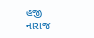હજી નારાજ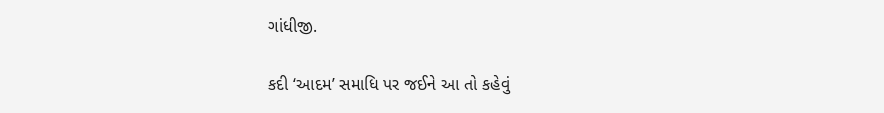ગાંધીજી.

કદી ‘આદમ’ સમાધિ પર જઈને આ તો કહેવું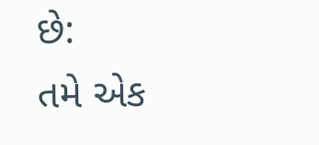છે:
તમે એક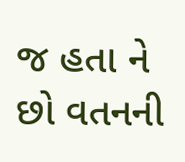જ હતા ને છો વતનની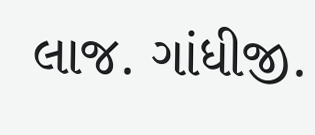લાજ. ગાંધીજી.